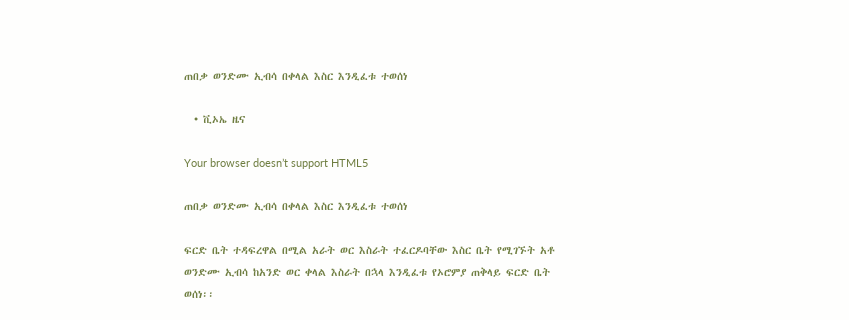ጠበቃ ወንድሙ ኢብሳ በቀላል እስር እንዲፈቱ ተወሰነ

  • ቪኦኤ ዜና

Your browser doesn’t support HTML5

ጠበቃ ወንድሙ ኢብሳ በቀላል እስር እንዲፈቱ ተወሰነ

ፍርድ ቤት ተዳፍረዋል በሚል አራት ወር እስራት ተፈርዶባቸው እስር ቤት የሚገኙት አቶ ወንድሙ ኢብሳ ከአንድ ወር ቀላል እስራት በኋላ እንዲፈቱ የኦሮምያ ጠቅላይ ፍርድ ቤት ወሰነ፡፡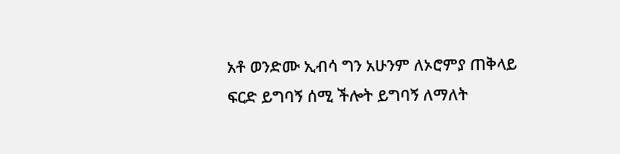አቶ ወንድሙ ኢብሳ ግን አሁንም ለኦሮምያ ጠቅላይ ፍርድ ይግባኝ ሰሚ ችሎት ይግባኝ ለማለት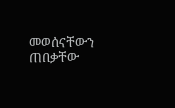መወሰናቸውን ጠበቃቸው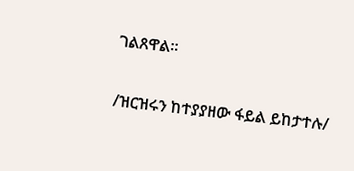ገልጸዋል፡፡

/ዝርዝሩን ከተያያዘው ፋይል ይከታተሉ/